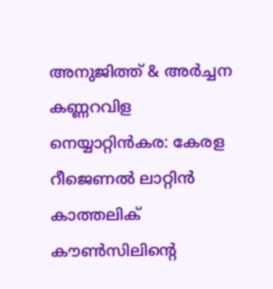അനുജിത്ത് & അർച്ചന കണ്ണറവിള
നെയ്യാറ്റിൻകര: കേരള റീജെണൽ ലാറ്റിൻ കാത്തലിക് കൗൺസിലിന്റെ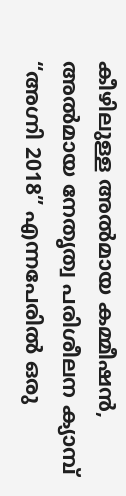കീഴിലുള്ള അൽമായ കമ്മീഷൻ, അൽമായ നേതൃത്വ പരിശീലന ക്യാമ്പ് “അഗ്നി 2018” എന്നപേരിൽ ഒരു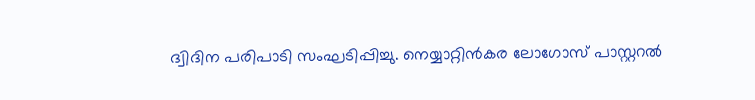ദ്വിദിന പരിപാടി സംഘടിപ്പിച്ചു. നെയ്യാറ്റിൻകര ലോഗോസ് പാസ്റ്ററൽ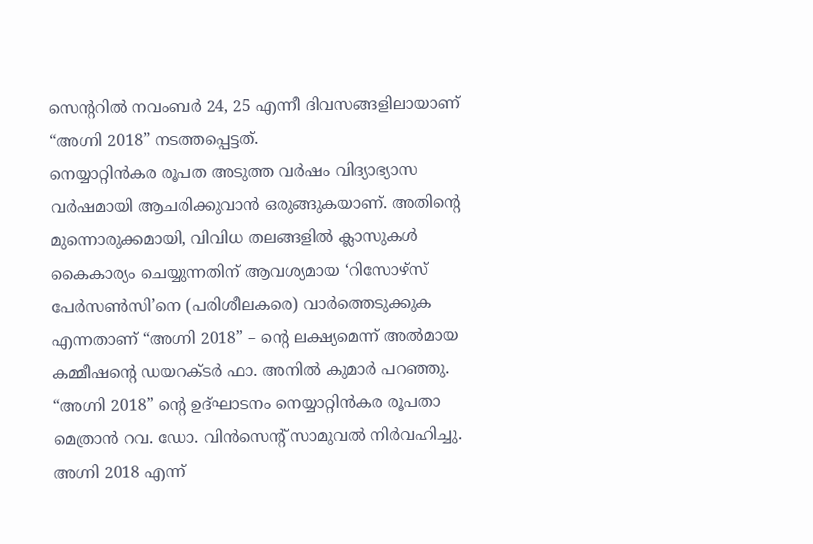സെന്ററിൽ നവംബർ 24, 25 എന്നീ ദിവസങ്ങളിലായാണ് “അഗ്നി 2018” നടത്തപ്പെട്ടത്.
നെയ്യാറ്റിൻകര രൂപത അടുത്ത വർഷം വിദ്യാഭ്യാസ വർഷമായി ആചരിക്കുവാൻ ഒരുങ്ങുകയാണ്. അതിന്റെ മുന്നൊരുക്കമായി, വിവിധ തലങ്ങളിൽ ക്ലാസുകൾ കൈകാര്യം ചെയ്യുന്നതിന് ആവശ്യമായ ‘റിസോഴ്സ് പേർസൺസി’നെ (പരിശീലകരെ) വാർത്തെടുക്കുക എന്നതാണ് “അഗ്നി 2018” – ന്റെ ലക്ഷ്യമെന്ന് അൽമായ കമ്മീഷന്റെ ഡയറക്ടർ ഫാ. അനിൽ കുമാർ പറഞ്ഞു.
“അഗ്നി 2018” ന്റെ ഉദ്ഘാടനം നെയ്യാറ്റിൻകര രൂപതാ മെത്രാൻ റവ. ഡോ. വിൻസെന്റ് സാമുവൽ നിർവഹിച്ചു. അഗ്നി 2018 എന്ന്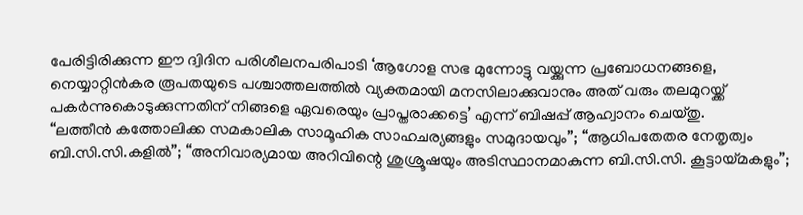പേരിട്ടിരിക്കുന്ന ഈ ദ്വിദിന പരിശീലനപരിപാടി ‘ആഗോള സഭ മുന്നോട്ടു വയ്ക്കുന്ന പ്രബോധനങ്ങളെ, നെയ്യാറ്റിൻകര രൂപതയുടെ പശ്ചാത്തലത്തിൽ വ്യക്തമായി മനസിലാക്കുവാനും അത് വരും തലമുറയ്ക്ക് പകർന്നുകൊടുക്കുന്നതിന് നിങ്ങളെ ഏവരെയും പ്രാപ്തരാക്കട്ടെ’ എന്ന് ബിഷപ്പ് ആഹ്വാനം ചെയ്തു.
“ലത്തീൻ കത്തോലിക്ക സമകാലിക സാമൂഹിക സാഹചര്യങ്ങളും സമുദായവും”; “ആധിപതേതര നേതൃത്വം ബി.സി.സി.കളിൽ”; “അനിവാര്യമായ അറിവിന്റെ ശുശ്രൂഷയും അടിസ്ഥാനമാകുന്ന ബി.സി.സി. കൂട്ടായ്മകളും”;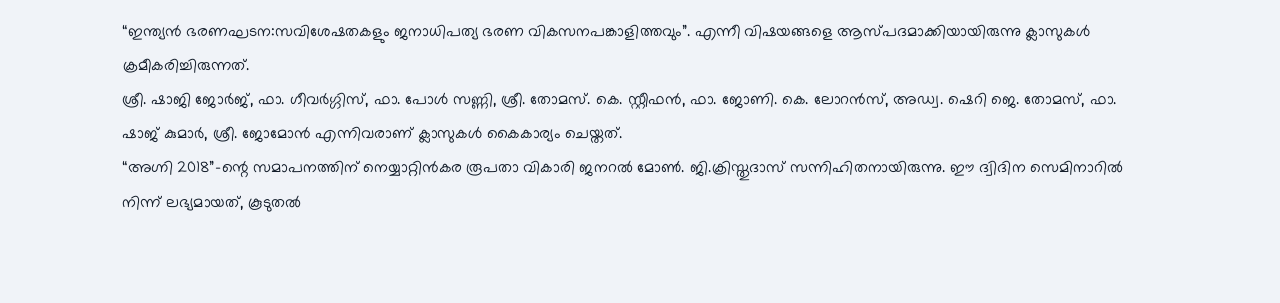“ഇന്ത്യൻ ഭരണഘടന:സവിശേഷതകളും ജനാധിപത്യ ഭരണ വികസനപങ്കാളിത്തവും”. എന്നീ വിഷയങ്ങളെ ആസ്പദമാക്കിയായിരുന്നു ക്ലാസുകൾ ക്രമീകരിച്ചിരുന്നത്.
ശ്രീ. ഷാജി ജോർജ്, ഫാ. ഗീവർഗ്ഗിസ്, ഫാ. പോൾ സണ്ണി, ശ്രീ. തോമസ്. കെ. സ്റ്റീഫൻ, ഫാ. ജോണി. കെ. ലോറൻസ്, അഡ്വ. ഷെറി ജെ. തോമസ്, ഫാ. ഷാജ് കുമാർ, ശ്രീ. ജോമോൻ എന്നിവരാണ് ക്ലാസുകൾ കൈകാര്യം ചെയ്തത്.
“അഗ്നി 2018”-ന്റെ സമാപനത്തിന് നെയ്യാറ്റിൻകര രൂപതാ വികാരി ജനറൽ മോൺ. ജി.ക്രിസ്തുദാസ് സന്നിഹിതനായിരുന്നു. ഈ ദ്വിദിന സെമിനാറിൽ നിന്ന് ലഭ്യമായത്, കൂടുതൽ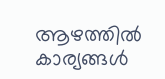ആഴത്തിൽ കാര്യങ്ങൾ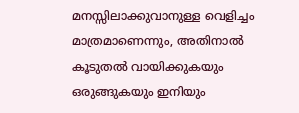മനസ്സിലാക്കുവാനുള്ള വെളിച്ചം മാത്രമാണെന്നും, അതിനാൽ കൂടുതൽ വായിക്കുകയും ഒരുങ്ങുകയും ഇനിയും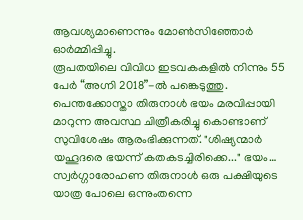ആവശ്യമാണെന്നും മോൺസിഞ്ഞോർ ഓർമ്മിപ്പിച്ചു.
രൂപതയിലെ വിവിധ ഇടവകകളിൽ നിന്നും 55 പേർ “അഗ്നി 2018”-ൽ പങ്കെടുത്തു.
പെന്തക്കോസ്താ തിരുനാൾ ഭയം മരവിപ്പായി മാറുന്ന അവസ്ഥ ചിത്രീകരിച്ചു കൊണ്ടാണ് സുവിശേഷം ആരംഭിക്കുന്നത്. "ശിഷ്യന്മാർ യഹൂദരെ ഭയന്ന് കതകടച്ചിരിക്കെ..." ഭയം…
സ്വർഗ്ഗാരോഹണ തിരുനാൾ ഒരു പക്ഷിയുടെ യാത്ര പോലെ ഒന്നുംതന്നെ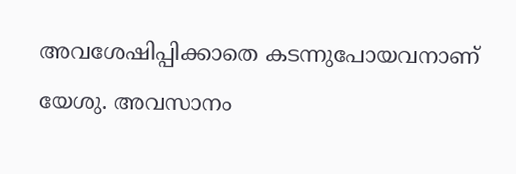അവശേഷിപ്പിക്കാതെ കടന്നുപോയവനാണ് യേശു. അവസാനം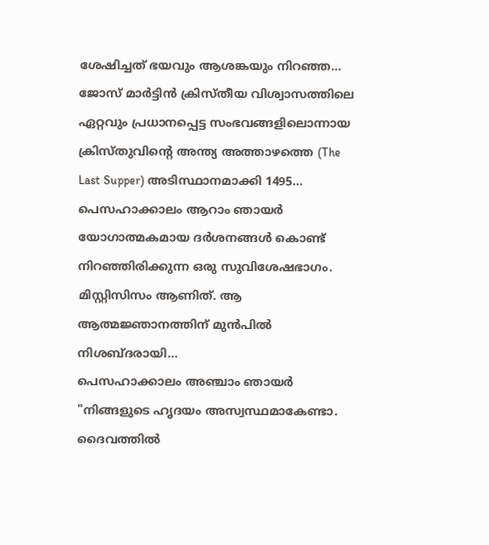ശേഷിച്ചത് ഭയവും ആശങ്കയും നിറഞ്ഞ…
ജോസ് മാർട്ടിൻ ക്രിസ്തീയ വിശ്വാസത്തിലെ ഏറ്റവും പ്രധാനപ്പെട്ട സംഭവങ്ങളിലൊന്നായ ക്രിസ്തുവിന്റെ അന്ത്യ അത്താഴത്തെ (The Last Supper) അടിസ്ഥാനമാക്കി 1495…
പെസഹാക്കാലം ആറാം ഞായർ യോഗാത്മകമായ ദർശനങ്ങൾ കൊണ്ട് നിറഞ്ഞിരിക്കുന്ന ഒരു സുവിശേഷഭാഗം. മിസ്റ്റിസിസം ആണിത്. ആ ആത്മജ്ഞാനത്തിന് മുൻപിൽ നിശബ്ദരായി…
പെസഹാക്കാലം അഞ്ചാം ഞായർ "നിങ്ങളുടെ ഹൃദയം അസ്വസ്ഥമാകേണ്ടാ. ദൈവത്തിൽ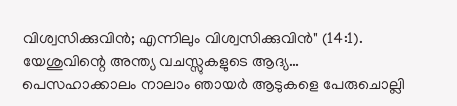വിശ്വസിക്കുവിൻ; എന്നിലും വിശ്വസിക്കുവിൻ" (14:1). യേശുവിന്റെ അന്ത്യ വചസ്സുകളുടെ ആദ്യ…
പെസഹാക്കാലം നാലാം ഞായർ ആടുകളെ പേരുചൊല്ലി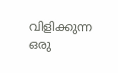വിളിക്കുന്ന ഒരു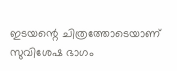ഇടയന്റെ ചിത്രത്തോടെയാണ് സുവിശേഷ ഭാഗം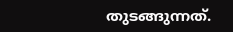തുടങ്ങുന്നത്.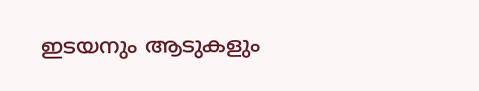ഇടയനും ആടുകളും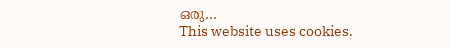ഒരു…
This website uses cookies.